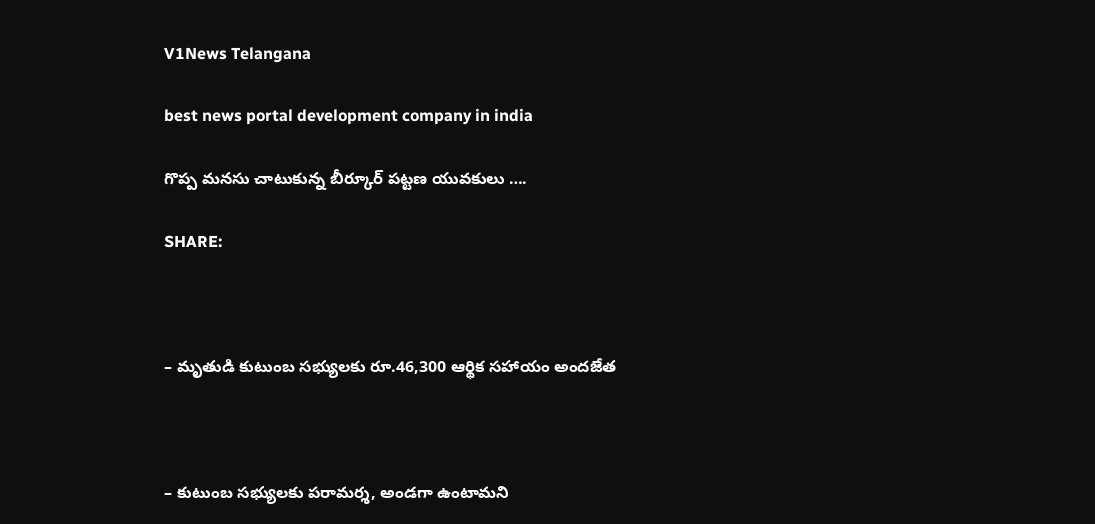V1News Telangana

best news portal development company in india

గొప్ప మనసు చాటుకున్న బీర్కూర్ పట్టణ యువకులు ….

SHARE:



– మృతుడి కుటుంబ సభ్యులకు రూ.46,300 ఆర్థిక సహాయం అందజేత



– కుటుంబ సభ్యులకు పరామర్శ, అండగా ఉంటామని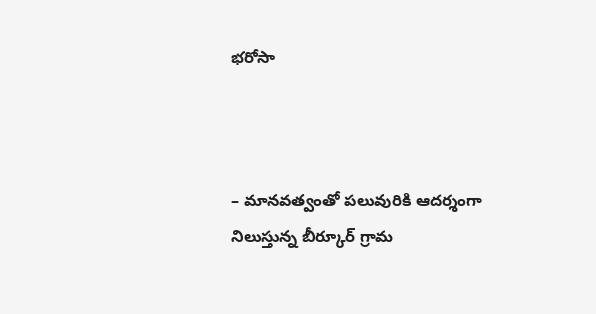భరోసా



– మానవత్వంతో పలువురికి ఆదర్శంగా నిలుస్తున్న బీర్కూర్ గ్రామ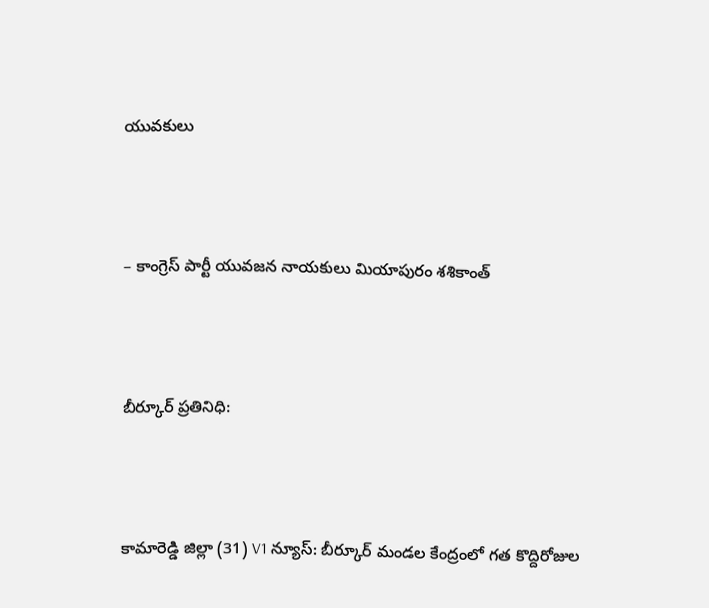యువకులు



– కాంగ్రెస్ పార్టీ యువజన నాయకులు మియాపురం శశికాంత్



బీర్కూర్ ప్రతినిధి:



కామారెడ్డి జిల్లా (31) V1 న్యూస్: బీర్కూర్ మండల కేంద్రంలో గత కొద్దిరోజుల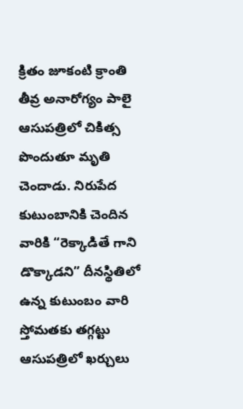క్రితం జూకంటి క్రాంతి తీవ్ర అనారోగ్యం పాలై ఆసుపత్రిలో చికిత్స పొందుతూ మృతి చెందాడు. నిరుపేద కుటుంబానికి చెందిన వారికి “రెక్కాడితే గాని డొక్కాడని” దీనస్థితిలో ఉన్న కుటుంబం వారి స్తోమతకు తగ్గట్టు ఆసుపత్రిలో ఖర్చులు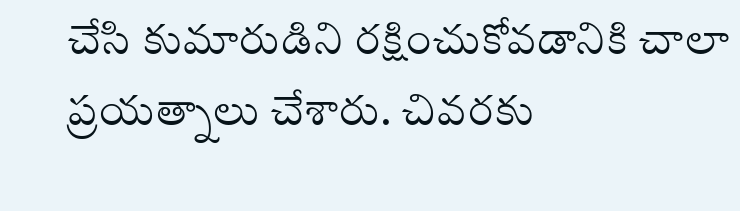చేసి కుమారుడిని రక్షించుకోవడానికి చాలా ప్రయత్నాలు చేశారు. చివరకు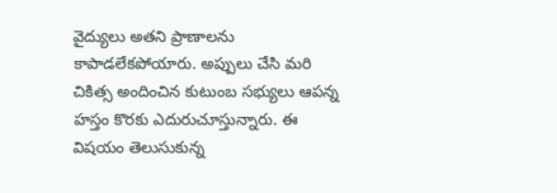వైద్యులు అతని ప్రాణాలను కాపాడలేకపోయారు. అప్పులు చేసి మరి చికిత్స అందించిన కుటుంబ సభ్యులు ఆపన్న హస్తం కొరకు ఎదురుచూస్తున్నారు. ఈ విషయం తెలుసుకున్న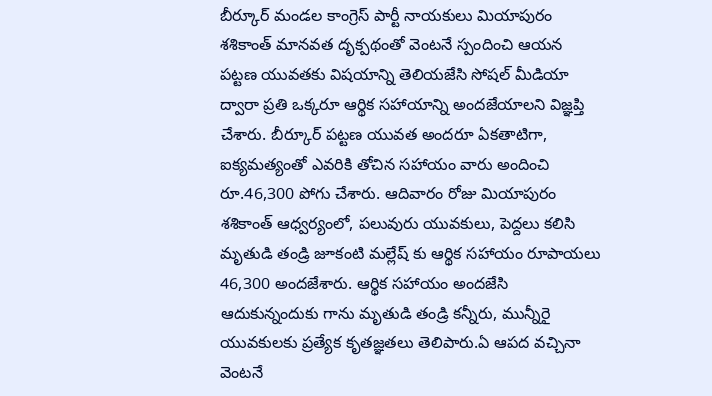బీర్కూర్ మండల కాంగ్రెస్ పార్టీ నాయకులు మియాపురం శశికాంత్ మానవత దృక్పథంతో వెంటనే స్పందించి ఆయన పట్టణ యువతకు విషయాన్ని తెలియజేసి సోషల్ మీడియా ద్వారా ప్రతి ఒక్కరూ ఆర్థిక సహాయాన్ని అందజేయాలని విజ్ఞప్తి చేశారు. బీర్కూర్ పట్టణ యువత అందరూ ఏకతాటిగా, ఐక్యమత్యంతో ఎవరికి తోచిన సహాయం వారు అందించి రూ.46,300 పోగు చేశారు. ఆదివారం రోజు మియాపురం శశికాంత్ ఆధ్వర్యంలో, పలువురు యువకులు, పెద్దలు కలిసి మృతుడి తండ్రి జూకంటి మల్లేష్ కు ఆర్థిక సహాయం రూపాయలు 46,300 అందజేశారు. ఆర్థిక సహాయం అందజేసి ఆదుకున్నందుకు గాను మృతుడి తండ్రి కన్నీరు, మున్నీరై యువకులకు ప్రత్యేక కృతజ్ఞతలు తెలిపారు.ఏ ఆపద వచ్చినా వెంటనే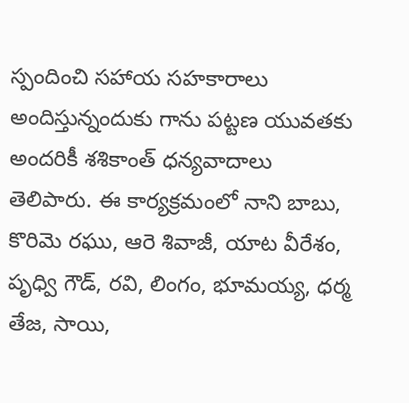స్పందించి సహాయ సహకారాలు అందిస్తున్నందుకు గాను పట్టణ యువతకు అందరికీ శశికాంత్ ధన్యవాదాలు తెలిపారు. ఈ కార్యక్రమంలో నాని బాబు, కొరిమె రఘు, ఆరె శివాజీ, యాట వీరేశం, పృధ్వి గౌడ్, రవి, లింగం, భూమయ్య, ధర్మ తేజ, సాయి,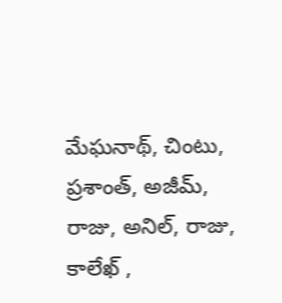మేఘనాథ్, చింటు, ప్రశాంత్, అజీమ్, రాజు, అనిల్, రాజు, కాలేఖ్ ,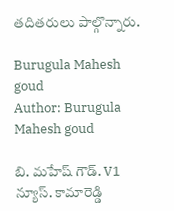తదితరులు పాల్గొన్నారు.

Burugula Mahesh goud
Author: Burugula Mahesh goud

బి. మహేష్ గౌడ్. V1 న్యూస్. కామారెడ్డి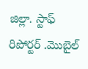జిల్లా. స్టాఫ్ రిపోర్టర్ .మొబైల్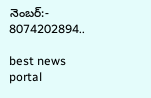నెంబర్:- 8074202894..

best news portal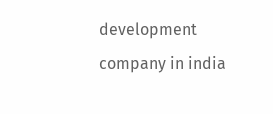development company in india